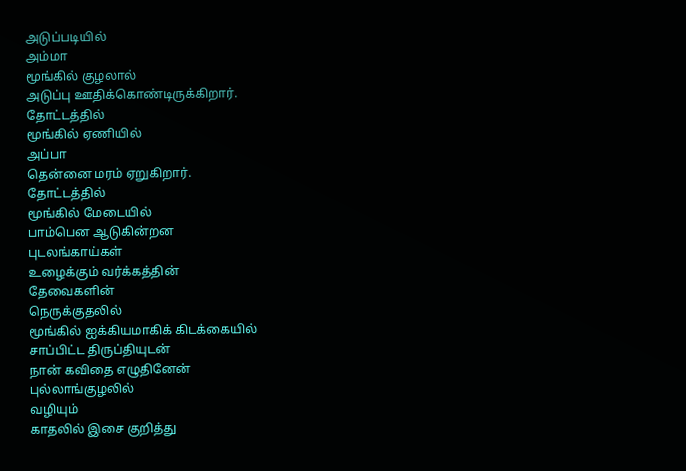அடுப்படியில்
அம்மா
மூங்கில் குழலால்
அடுப்பு ஊதிக்கொண்டிருக்கிறார்.
தோட்டத்தில்
மூங்கில் ஏணியில்
அப்பா
தென்னை மரம் ஏறுகிறார்.
தோட்டத்தில்
மூங்கில் மேடையில்
பாம்பென ஆடுகின்றன
புடலங்காய்கள்
உழைக்கும் வர்க்கத்தின்
தேவைகளின்
நெருக்குதலில்
மூங்கில் ஐக்கியமாகிக் கிடக்கையில்
சாப்பிட்ட திருப்தியுடன்
நான் கவிதை எழுதினேன்
புல்லாங்குழலில்
வழியும்
காதலில் இசை குறித்து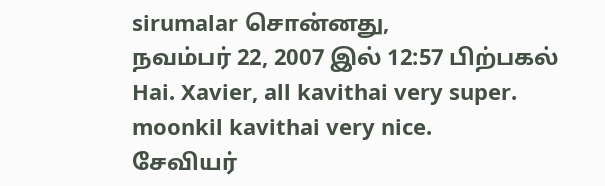sirumalar சொன்னது,
நவம்பர் 22, 2007 இல் 12:57 பிற்பகல்
Hai. Xavier, all kavithai very super. moonkil kavithai very nice.
சேவியர்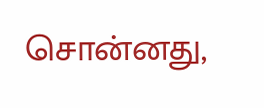சொன்னது,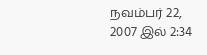நவம்பர் 22, 2007 இல் 2:34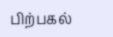பிற்பகல்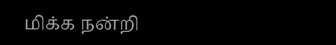மிக்க நன்றி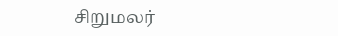சிறுமலர்